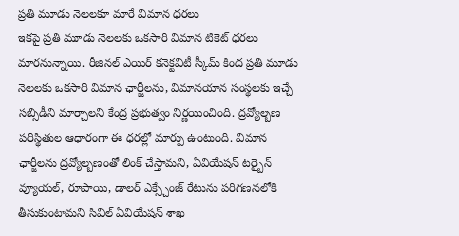ప్రతి మూడు నెలలకూ మారే విమాన ధరలు
ఇకపై ప్రతి మూడు నెలలకు ఒకసారి విమాన టికెట్ ధరలు మారనున్నాయి. రీజినల్ ఎయిర్ కనెక్టవిటీ స్కీమ్ కింద ప్రతి మూడు నెలలకు ఒకసారి విమాన ఛార్జీలను, విమానయాన సంస్థలకు ఇచ్చే సబ్సిడీని మార్చాలని కేంద్ర ప్రభుత్వం నిర్ణయించింది. ద్రవ్యోల్బణ పరిస్థితుల ఆధారంగా ఈ ధరల్లో మార్పు ఉంటుంది. విమాన ఛార్జీలను ద్రవ్యోల్బణంతో లింక్ చేస్తామని, ఏవియేషన్ టర్బైన్ వ్యూయల్, రూపాయి, డాలర్ ఎక్స్చేంజ్ రేటును పరిగణనలోకి తీసుకుంటామని సివిల్ ఏవియేషన్ శాఖ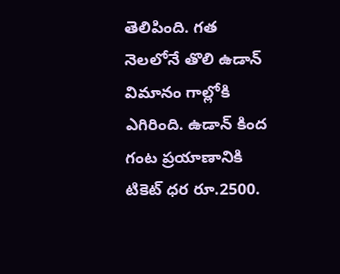తెలిపింది. గత నెలలోనే తొలి ఉడాన్ విమానం గాల్లోకి ఎగిరింది. ఉడాన్ కింద గంట ప్రయాణానికి టికెట్ ధర రూ.2500.